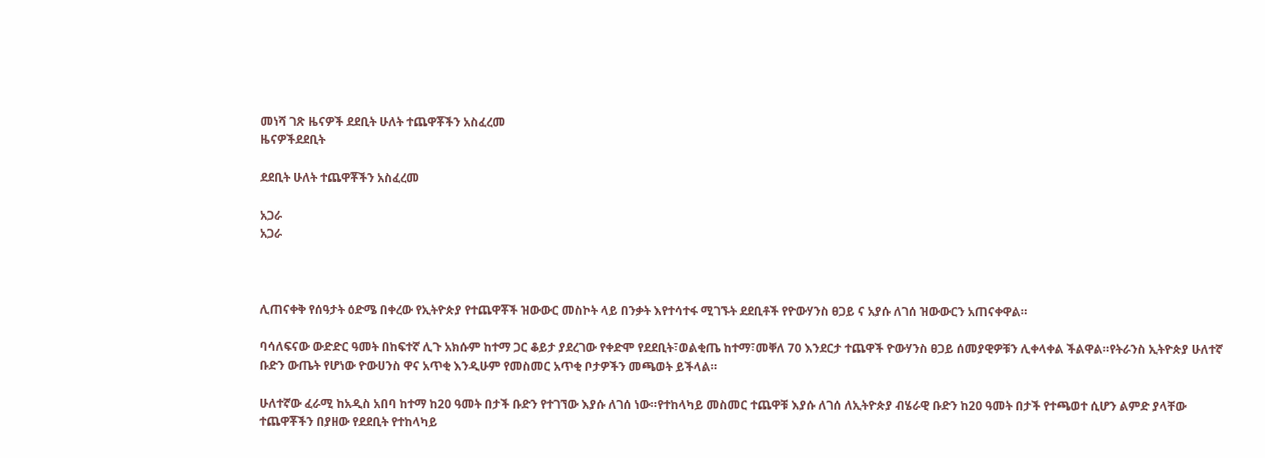መነሻ ገጽ ዜናዎች ደደቢት ሁለት ተጨዋቾችን አስፈረመ
ዜናዎችደደቢት

ደደቢት ሁለት ተጨዋቾችን አስፈረመ

አጋራ
አጋራ



ሊጠናቀቅ የሰዓታት ዕድሜ በቀረው የኢትዮጵያ የተጨዋቾች ዝውውር መስኮት ላይ በንቃት እየተሳተፋ ሚገኙት ደደቢቶች የዮውሃንስ ፀጋይ ና አያሱ ለገሰ ዝውውርን አጠናቀዋል።

ባሳለፍናው ውድድር ዓመት በከፍተኛ ሊጉ አክሱም ከተማ ጋር ቆይታ ያደረገው የቀድሞ የደደቢት፣ወልቂጤ ከተማ፣መቐለ 70 እንደርታ ተጨዋች ዮውሃንስ ፀጋይ ሰመያዊዎቹን ሊቀላቀል ችልዋል።የትራንስ ኢትዮጵያ ሁለተኛ ቡድን ውጤት የሆነው ዮውሀንስ ዋና አጥቂ እንዲሁም የመስመር አጥቂ ቦታዎችን መጫወት ይችላል።

ሁለተኛው ፈራሚ ከአዲስ አበባ ከተማ ከ20 ዓመት በታች ቡድን የተገኘው እያሱ ለገሰ ነው።የተከላካይ መስመር ተጨዋቹ እያሱ ለገሰ ለኢትዮጵያ ብሄራዊ ቡድን ከ20 ዓመት በታች የተጫወተ ሲሆን ልምድ ያላቸው ተጨዋቾችን በያዘው የደደቢት የተከላካይ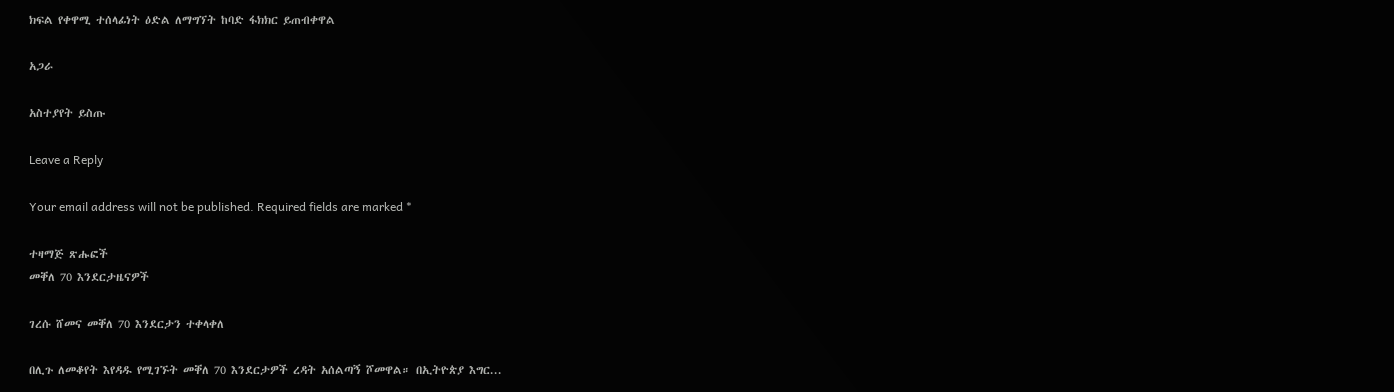ክፍል የቀዋሚ ተሰላፊነት ዕድል ለማግኘት ከባድ ፋክክር ይጠብቀዋል

አጋራ

አስተያየት ይስጡ

Leave a Reply

Your email address will not be published. Required fields are marked *

ተዛማጅ ጽሑፎች
መቐለ 70 እንደርታዜናዎች

ገረሱ ሸመና መቐለ 70 እንደርታን ተቀላቀለ

በሊጉ ለመቆየት እየዳዱ የሚገኙት መቐለ 70 እንደርታዎች ረዳት አሰልጣኝ ሾመዋል። በኢትዮጵያ እግር...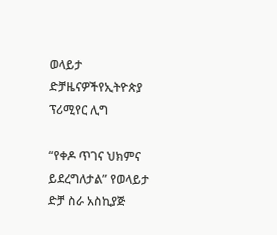ወላይታ ድቻዜናዎችየኢትዮጵያ ፕሪሚየር ሊግ

“የቀዶ ጥገና ህክምና ይደረግለታል” የወላይታ ድቻ ስራ አስኪያጅ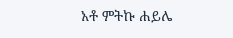አቶ ምትኩ ሐይሌ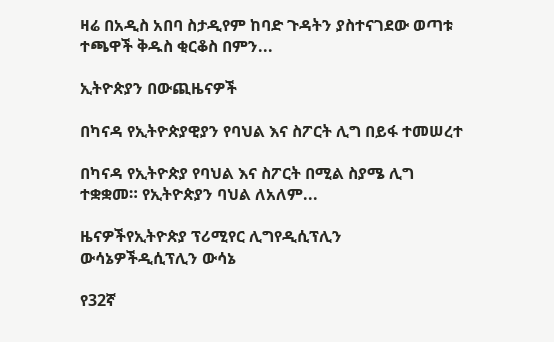ዛሬ በአዲስ አበባ ስታዲየም ከባድ ጉዳትን ያስተናገደው ወጣቱ ተጫዋች ቅዱስ ቂርቆስ በምን...

ኢትዮጵያን በውጪዜናዎች

በካናዳ የኢትዮጵያዊያን የባህል እና ስፖርት ሊግ በይፋ ተመሠረተ

በካናዳ የኢትዮጵያ የባህል እና ስፖርት በሚል ስያሜ ሊግ ተቋቋመ። የኢትዮጵያን ባህል ለአለም...

ዜናዎችየኢትዮጵያ ፕሪሚየር ሊግየዲሲፕሊን ውሳኔዎችዲሲፕሊን ውሳኔ

የ32ኛ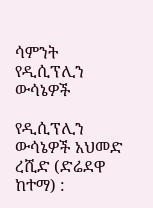ሳምንት የዲሲፕሊን ውሳኔዎች

የዲሲፕሊን ውሳኔዎች አህመድ ረሺድ (ድሬደዋ ከተማ) :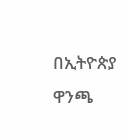በኢትዮጵያ ዋንጫ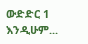ውድድር 1 እንዲሁም...